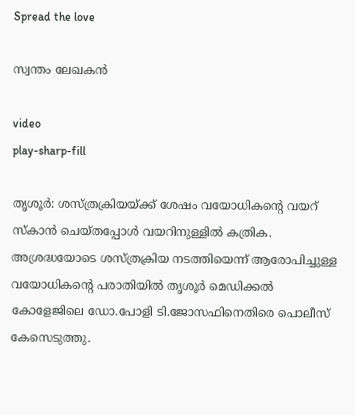Spread the love

സ്വന്തം ലേഖകൻ

video
play-sharp-fill

തൃശൂർ: ശസ്ത്രക്രിയയ്ക്ക് ശേഷം വയോധികന്റെ വയറ് സ്‌കാൻ ചെയ്തപ്പോൾ വയറിനുള്ളിൽ കത്രിക. അശ്രദ്ധയോടെ ശസ്ത്രക്രിയ നടത്തിയെന്ന് ആരോപിച്ചുള്ള വയോധികന്റെ പരാതിയിൽ തൃശൂർ മെഡിക്കൽ കോളേജിലെ ഡോ.പോളി ടി.ജോസഫിനെതിരെ പൊലീസ് കേസെടുത്തു.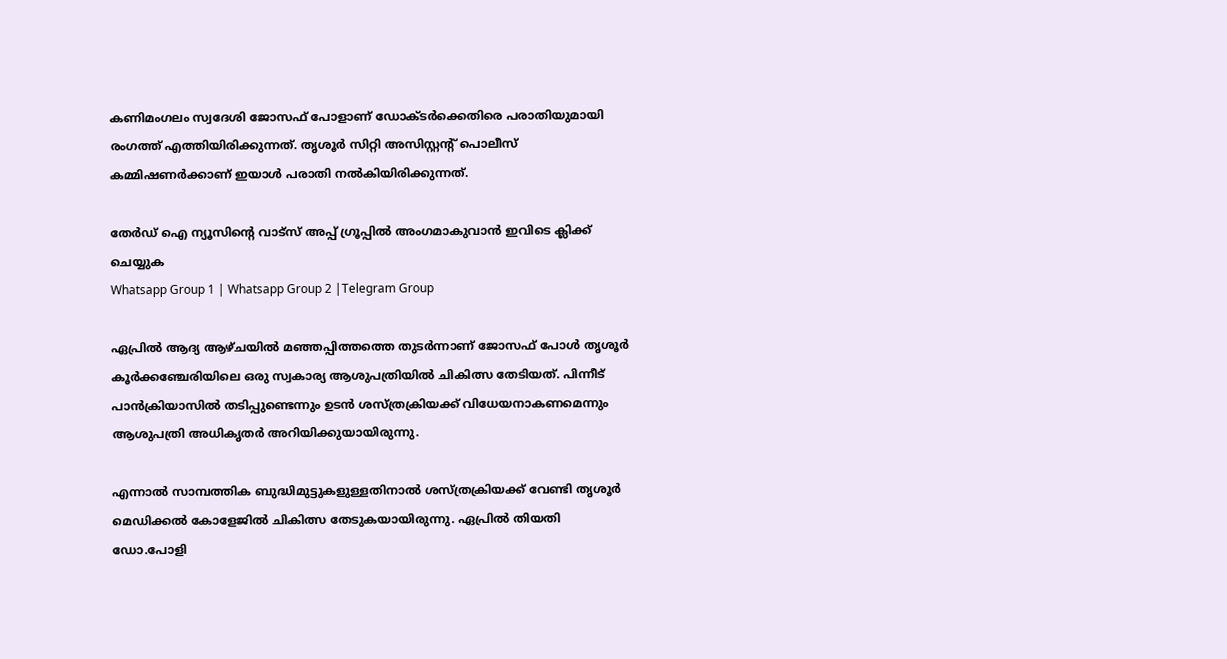കണിമംഗലം സ്വദേശി ജോസഫ് പോളാണ് ഡോക്ടർക്കെതിരെ പരാതിയുമായി രംഗത്ത് എത്തിയിരിക്കുന്നത്. തൃശൂർ സിറ്റി അസിസ്റ്റന്റ് പൊലീസ് കമ്മിഷണർക്കാണ് ഇയാൾ പരാതി നൽകിയിരിക്കുന്നത്.

തേർഡ് ഐ ന്യൂസിന്റെ വാട്സ് അപ്പ് ഗ്രൂപ്പിൽ അംഗമാകുവാൻ ഇവിടെ ക്ലിക്ക് ചെയ്യുക
Whatsapp Group 1 | Whatsapp Group 2 |Telegram Group

ഏപ്രിൽ ആദ്യ ആഴ്ചയിൽ മഞ്ഞപ്പിത്തത്തെ തുടർന്നാണ് ജോസഫ് പോൾ തൃശൂർ കൂർക്കഞ്ചേരിയിലെ ഒരു സ്വകാര്യ ആശുപത്രിയിൽ ചികിത്സ തേടിയത്. പിന്നീട് പാൻക്രിയാസിൽ തടിപ്പുണ്ടെന്നും ഉടൻ ശസ്ത്രക്രിയക്ക് വിധേയനാകണമെന്നും ആശുപത്രി അധികൃതർ അറിയിക്കുയായിരുന്നു.

എന്നാൽ സാമ്പത്തിക ബുദ്ധിമുട്ടുകളുള്ളതിനാൽ ശസ്ത്രക്രിയക്ക് വേണ്ടി തൃശൂർ മെഡിക്കൽ കോളേജിൽ ചികിത്സ തേടുകയായിരുന്നു. ഏപ്രിൽ തിയതി ഡോ.പോളി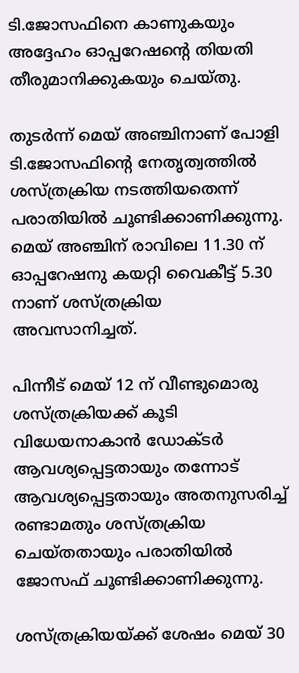ടി.ജോസഫിനെ കാണുകയും അദ്ദേഹം ഓപ്പറേഷന്റെ തിയതി തീരുമാനിക്കുകയും ചെയ്തു.

തുടർന്ന് മെയ് അഞ്ചിനാണ് പോളി ടി.ജോസഫിന്റെ നേതൃത്വത്തിൽ ശസ്ത്രക്രിയ നടത്തിയതെന്ന് പരാതിയിൽ ചൂണ്ടിക്കാണിക്കുന്നു. മെയ് അഞ്ചിന് രാവിലെ 11.30 ന് ഓപ്പറേഷനു കയറ്റി വൈകീട്ട് 5.30 നാണ് ശസ്ത്രക്രിയ അവസാനിച്ചത്.

പിന്നീട് മെയ് 12 ന് വീണ്ടുമൊരു ശസ്ത്രക്രിയക്ക് കൂടി വിധേയനാകാൻ ഡോക്ടർ ആവശ്യപ്പെട്ടതായും തന്നോട് ആവശ്യപ്പെട്ടതായും അതനുസരിച്ച് രണ്ടാമതും ശസ്ത്രക്രിയ ചെയ്തതായും പരാതിയിൽ ജോസഫ് ചൂണ്ടിക്കാണിക്കുന്നു.

ശസ്ത്രക്രിയയ്ക്ക് ശേഷം മെയ് 30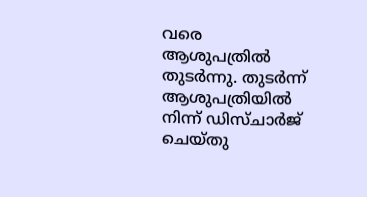വരെ ആശുപത്രിൽ തുടർന്നു. തുടർന്ന് ആശുപത്രിയിൽ നിന്ന് ഡിസ്ചാർജ് ചെയ്തു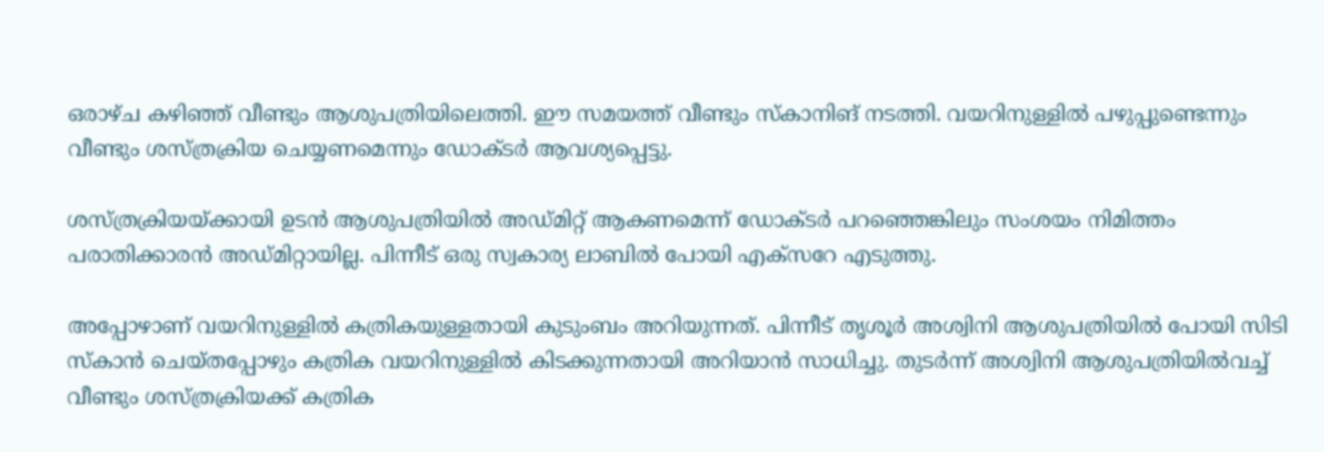ഒരാഴ്ച കഴിഞ്ഞ് വീണ്ടും ആശുപത്രിയിലെത്തി. ഈ സമയത്ത് വീണ്ടും സ്‌കാനിങ് നടത്തി. വയറിനുള്ളിൽ പഴുപ്പുണ്ടെന്നും വീണ്ടും ശസ്ത്രക്രിയ ചെയ്യണമെന്നും ഡോക്ടർ ആവശ്യപ്പെട്ടു.

ശസ്ത്രക്രിയയ്ക്കായി ഉടൻ ആശുപത്രിയിൽ അഡ്മിറ്റ് ആകണമെന്ന് ഡോക്ടർ പറഞ്ഞെങ്കിലും സംശയം നിമിത്തം പരാതിക്കാരൻ അഡ്മിറ്റായില്ല. പിന്നീട് ഒരു സ്വകാര്യ ലാബിൽ പോയി എക്‌സറേ എടുത്തു.

അപ്പോഴാണ് വയറിനുള്ളിൽ കത്രികയുള്ളതായി കുടുംബം അറിയുന്നത്. പിന്നീട് തൃശൂർ അശ്വിനി ആശുപത്രിയിൽ പോയി സിടി സ്‌കാൻ ചെയ്തപ്പോഴും കത്രിക വയറിനുള്ളിൽ കിടക്കുന്നതായി അറിയാൻ സാധിച്ചു. തുടർന്ന് അശ്വിനി ആശുപത്രിയിൽവച്ച് വീണ്ടും ശസ്ത്രക്രിയക്ക് കത്രിക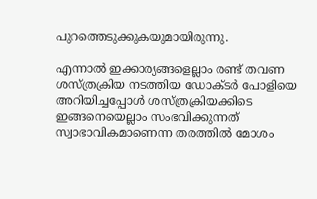പുറത്തെടുക്കുകയുമായിരുന്നു.

എന്നാൽ ഇക്കാര്യങ്ങളെല്ലാം രണ്ട് തവണ ശസ്ത്രക്രിയ നടത്തിയ ഡോക്ടർ പോളിയെ അറിയിച്ചപ്പോൾ ശസ്ത്രക്രിയക്കിടെ ഇങ്ങനെയെല്ലാം സംഭവിക്കുന്നത് സ്വാഭാവികമാണെന്ന തരത്തിൽ മോശം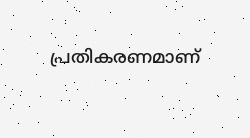പ്രതികരണമാണ്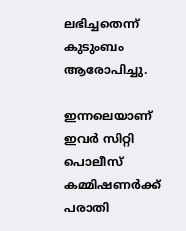ലഭിച്ചതെന്ന് കുടുംബം ആരോപിച്ചു.

ഇന്നലെയാണ് ഇവർ സിറ്റി പൊലീസ് കമ്മിഷണർക്ക് പരാതി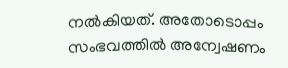നൽകിയത്. അതോടൊപ്പം സംഭവത്തിൽ അന്വേഷണം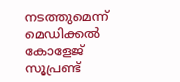നടത്തുമെന്ന് മെഡിക്കൽ കോളേജ് സൂപ്രണ്ട്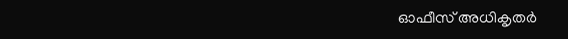ഓഫീസ് അധികൃതർ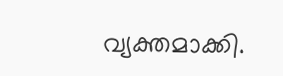വ്യക്തമാക്കി.